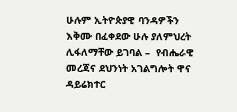ሁሉም ኢትዮጵያዊ ባንዳዎችን እቅሙ በፈቀደው ሁሉ ያለምህረት ሊፋለማቸው ይገባል –  የብሔራዊ መረጃና ደህንነት አገልግሎት ዋና ዳይሬክተር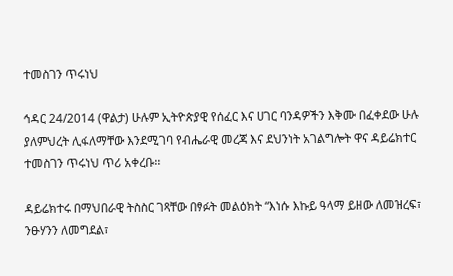ተመስገን ጥሩነህ

ኅዳር 24/2014 (ዋልታ) ሁሉም ኢትዮጵያዊ የሰፈር እና ሀገር ባንዳዎችን እቅሙ በፈቀደው ሁሉ ያለምህረት ሊፋለማቸው እንደሚገባ የብሔራዊ መረጃ እና ደህንነት አገልግሎት ዋና ዳይሬክተር ተመስገን ጥሩነህ ጥሪ አቀረቡ፡፡

ዳይሬክተሩ በማህበራዊ ትስስር ገጻቸው በፃፉት መልዕክት “እነሱ እኩይ ዓላማ ይዘው ለመዝረፍ፣ ንፁሃንን ለመግደል፣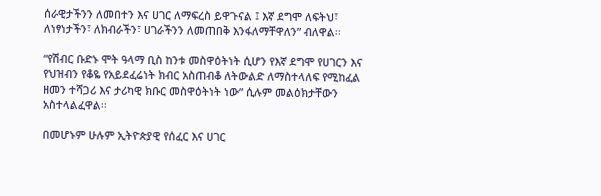ሰራዊታችንን ለመበተን እና ሀገር ለማፍረስ ይዋጉናል ፤ እኛ ደግሞ ለፍትህ፣ ለነፃነታችን፣ ለክብራችን፣ ሀገራችንን ለመጠበቅ እንፋለማቸዋለን” ብለዋል፡፡

“የሽብር ቡድኑ ሞት ዓላማ ቢስ ከንቱ መስዋዕትነት ሲሆን የእኛ ደግሞ የሀገርን እና የህዝብን የቆዬ የአይደፈሬነት ክብር አስጠብቆ ለትውልድ ለማስተላለፍ የሚከፈል ዘመን ተሻጋሪ እና ታሪካዊ ክቡር መስዋዕትነት ነው” ሲሉም መልዕክታቸውን አስተላልፈዋል፡፡

በመሆኑም ሁሉም ኢትዮጵያዊ የሰፈር እና ሀገር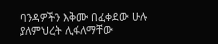ባንዳዎችን እቅሙ በፈቀደው ሁሉ ያለምህረት ሊፋለማቸው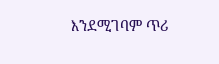እንደሚገባም ጥሪ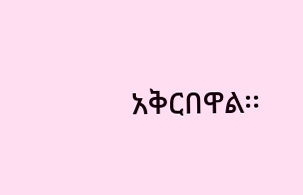አቅርበዋል፡፡